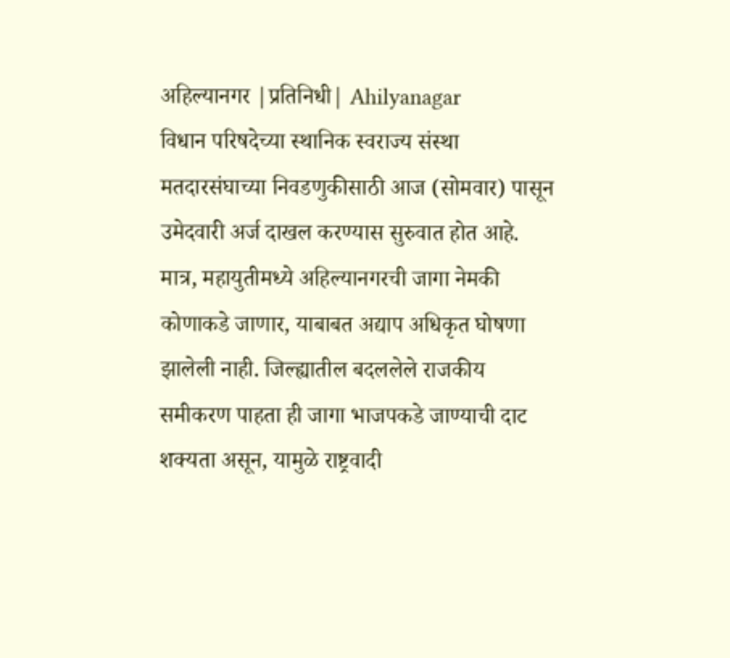अहिल्यानगर |प्रतिनिधी| Ahilyanagar
विधान परिषदेच्या स्थानिक स्वराज्य संस्था मतदारसंघाच्या निवडणुकीसाठी आज (सोमवार) पासून उमेदवारी अर्ज दाखल करण्यास सुरुवात होत आहे. मात्र, महायुतीमध्ये अहिल्यानगरची जागा नेमकी कोणाकडे जाणार, याबाबत अद्याप अधिकृत घोषणा झालेली नाही. जिल्ह्यातील बदललेले राजकीय समीकरण पाहता ही जागा भाजपकडे जाण्याची दाट शक्यता असून, यामुळे राष्ट्रवादी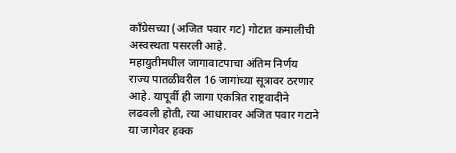काँग्रेसच्या (अजित पवार गट) गोटात कमालीची अस्वस्थता पसरली आहे.
महायुतीमधील जागावाटपाचा अंतिम निर्णय राज्य पातळीवरील 16 जागांच्या सूत्रावर ठरणार आहे. यापूर्वी ही जागा एकत्रित राष्ट्रवादीने लढवली होती, त्या आधारावर अजित पवार गटाने या जागेवर हक्क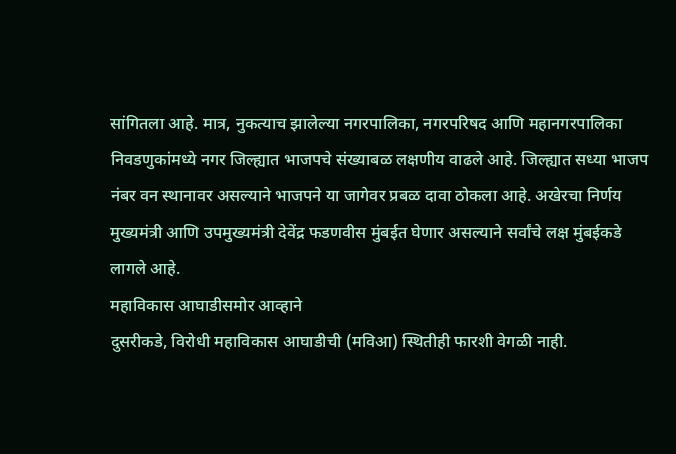सांगितला आहे. मात्र, नुकत्याच झालेल्या नगरपालिका, नगरपरिषद आणि महानगरपालिका निवडणुकांमध्ये नगर जिल्ह्यात भाजपचे संख्याबळ लक्षणीय वाढले आहे. जिल्ह्यात सध्या भाजप नंबर वन स्थानावर असल्याने भाजपने या जागेवर प्रबळ दावा ठोकला आहे. अखेरचा निर्णय मुख्यमंत्री आणि उपमुख्यमंत्री देवेंद्र फडणवीस मुंबईत घेणार असल्याने सर्वांचे लक्ष मुंबईकडे लागले आहे.
महाविकास आघाडीसमोर आव्हाने
दुसरीकडे, विरोधी महाविकास आघाडीची (मविआ) स्थितीही फारशी वेगळी नाही.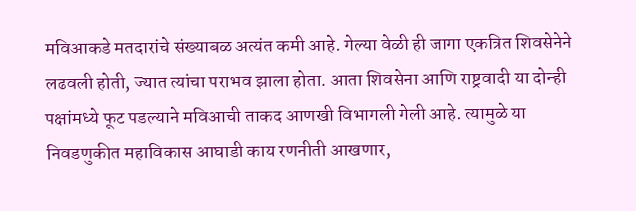मविआकडे मतदारांचे संख्याबळ अत्यंत कमी आहे. गेल्या वेळी ही जागा एकत्रित शिवसेनेने लढवली होती, ज्यात त्यांचा पराभव झाला होता. आता शिवसेना आणि राष्ट्रवादी या दोन्ही पक्षांमध्ये फूट पडल्याने मविआची ताकद आणखी विभागली गेली आहे. त्यामुळे या निवडणुकीत महाविकास आघाडी काय रणनीती आखणार,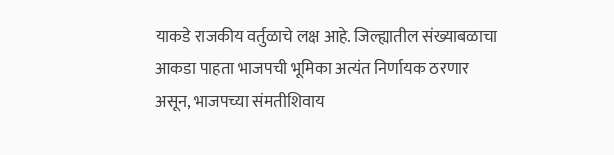याकडे राजकीय वर्तुळाचे लक्ष आहे. जिल्ह्यातील संख्याबळाचा आकडा पाहता भाजपची भूमिका अत्यंत निर्णायक ठरणार असून, भाजपच्या संमतीशिवाय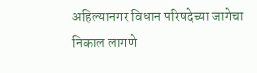अहिल्यानगर विधान परिषदेच्या जागेचा निकाल लागणे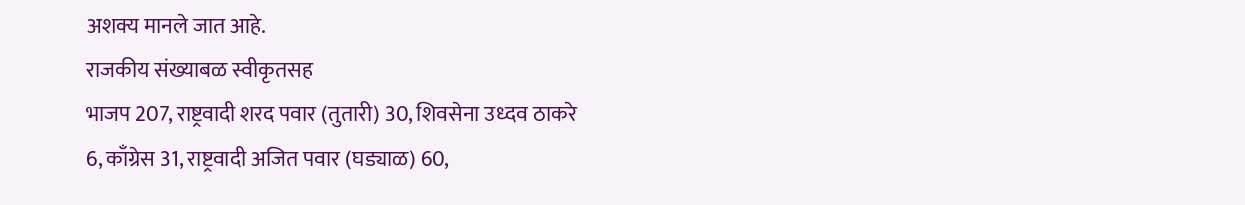अशक्य मानले जात आहे.
राजकीय संख्याबळ स्वीकृतसह
भाजप 207, राष्ट्रवादी शरद पवार (तुतारी) 30, शिवसेना उध्दव ठाकरे 6, काँग्रेस 31, राष्ट्रवादी अजित पवार (घड्याळ) 60,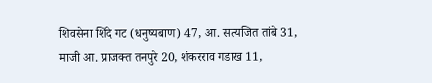शिवसेना शिंदे गट (धनुष्यबाण) 47, आ. सत्यजित तांबे 31, माजी आ. प्राजक्त तनपुरे 20, शंकरराव गडाख 11,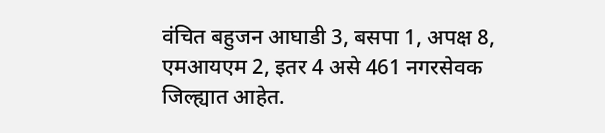वंचित बहुजन आघाडी 3, बसपा 1, अपक्ष 8, एमआयएम 2, इतर 4 असे 461 नगरसेवक जिल्ह्यात आहेत.